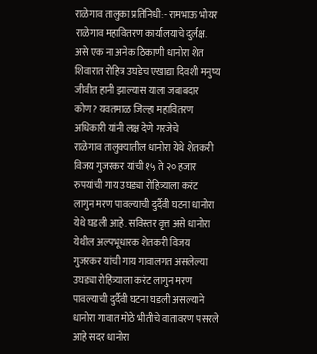राळेगाव तालुका प्रतिनिधी:- रामभाऊ भोयर
राळेगाव महावितरण कार्यालयाचे दुर्लक्ष. असे एक ना अनेक ठिकाणी धानोरा शेत शिवारात रोहित्र उघडेच एखाद्या दिवशी मनुष्य जीवीत हानी झाल्यास याला जबाबदार कोण? यवतमाळ जिल्हा महावितरण अधिकारी यांनी लक्ष देणे गरजेचे
राळेगाव तालुक्यातील धानोरा येथे शेतकरी विजय गुजरकर यांची १५ ते २० हजार रुपयांची गाय उघड्या रोहित्र्याला करंट लागुन मरण पावल्याची दुर्दैवी घटना धानोरा येथे घडली आहे. सविस्तर वृत्त असे धानोरा येथील अल्पभूधारक शेतकरी विजय गुजरकर यांची गाय गावालगत असलेल्या उघड्या रोहित्र्याला करंट लागुन मरण पावल्याची दुर्दैवी घटना घडली असल्याने धानोरा गावात मोठे भीतीचे वातावरण पसरले आहे सदर धानोरा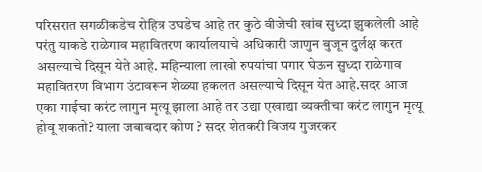परिसरात सगळीकडेच रोहित्र उघडेच आहे तर कुठे वीजेची खांब सुध्दा झुकलेली आहे परंतु याकडे राळेगाव महावितरण कार्यालयाचे अधिकारी जाणुन बुजून दुर्लक्ष करत असल्याचे दिसून येते आहे. महिन्याला लाखो रुपयांचा पगार घेऊन सुध्दा राळेगाव महावितरण विभाग उंटावरून शेळ्या हकलत असल्याचे दिसून येत आहे.सदर आज एका गाईचा करंट लागुन मृत्यू झाला आहे तर उद्या एखाद्या व्यक्तीचा करंट लागुन मृत्यू होवू शकतो? याला जबाबदार कोण ? सदर शेतकरी विजय गुजरकर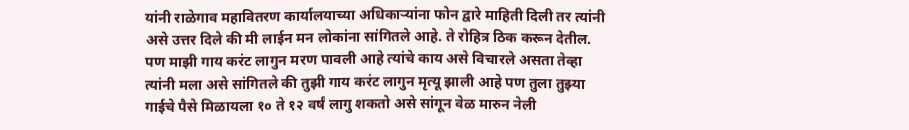यांनी राळेगाव महावितरण कार्यालयाच्या अधिकाऱ्यांना फोन द्वारे माहिती दिली तर त्यांनी असे उत्तर दिले की मी लाईन मन लोकांना सांगितले आहे. ते रोहित्र ठिक करून देतील. पण माझी गाय करंट लागुन मरण पावली आहे त्यांचे काय असे विचारले असता तेव्हा त्यांनी मला असे सांगितले की तुझी गाय करंट लागुन मृत्यू झाली आहे पण तुला तुझ्या गाईचे पैसे मिळायला १० ते १२ वर्षं लागु शकतो असे सांगून वेळ मारुन नेली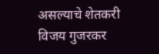असल्याचे शेतकरी विजय गुजरकर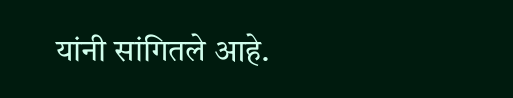यांनी सांगितले आहे.